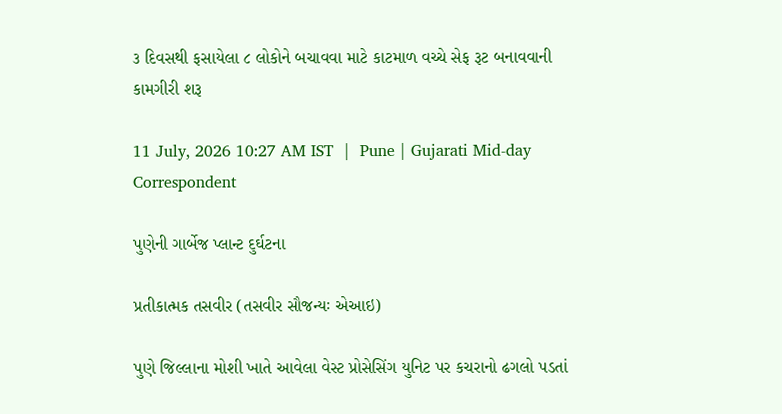૩ દિવસથી ફસાયેલા ૮ લોકોને બચાવવા માટે કાટમાળ વચ્ચે સેફ રૂટ બનાવવાની કામગીરી શરૂ

11 July, 2026 10:27 AM IST  |  Pune | Gujarati Mid-day Correspondent

પુણેની ગાર્બેજ પ્લાન્ટ દુર્ઘટના

પ્રતીકાત્મક તસવીર (તસવીર સૌજન્યઃ એઆઇ)

પુણે જિલ્લાના મોશી ખાતે આવેલા વેસ્ટ પ્રોસેસિંગ યુનિટ પર કચરાનો ઢગલો પડતાં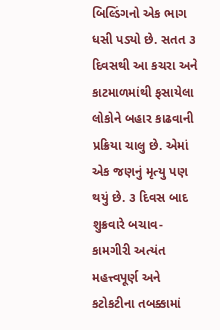બિલ્ડિંગનો એક ભાગ ધસી પડ્યો છે. સતત ૩ દિવસથી આ કચરા અને કાટમાળમાંથી ફસાયેલા લોકોને બહાર કાઢવાની પ્રક્રિયા ચાલુ છે. એમાં એક જણનું મૃત્યુ પણ થયું છે. ૩ દિવસ બાદ શુક્રવારે બચાવ-કામગીરી અત્યંત મહત્ત્વપૂર્ણ અને કટોકટીના તબક્કામાં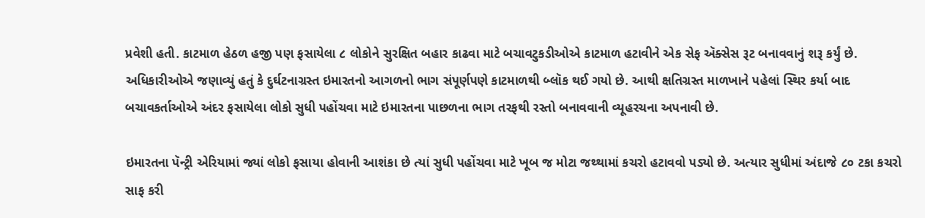પ્રવેશી હતી. કાટમાળ હેઠળ હજી પણ ફસાયેલા ૮ લોકોને સુરક્ષિત બહાર કાઢવા માટે બચાવટુકડીઓએ કાટમાળ હટાવીને એક સેફ ઍક્સેસ રૂટ બનાવવાનું શરૂ કર્યું છે. અધિકારીઓએ જણાવ્યું હતું કે દુર્ઘટનાગ્રસ્ત ઇમારતનો આગળનો ભાગ સંપૂર્ણપણે કાટમાળથી બ્લૉક થઈ ગયો છે. આથી ક્ષતિગ્રસ્ત માળખાને પહેલાં સ્થિર કર્યા બાદ બચાવકર્તાઓએ અંદર ફસાયેલા લોકો સુધી પહોંચવા માટે ઇમારતના પાછળના ભાગ તરફથી રસ્તો બનાવવાની વ્યૂહરચના અપનાવી છે.

ઇમારતના પૅન્ટ્રી એરિયામાં જ્યાં લોકો ફસાયા હોવાની આશંકા છે ત્યાં સુધી પહોંચવા માટે ખૂબ જ મોટા જથ્થામાં કચરો હટાવવો પડ્યો છે. અત્યાર સુધીમાં અંદાજે ૮૦ ટકા કચરો સાફ કરી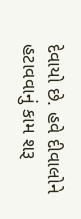દેવાયો છે. હવે દીવાલોને હટાવવાનું કામ શરૂ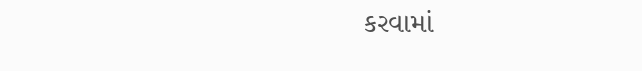કરવામાં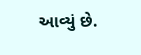આવ્યું છે.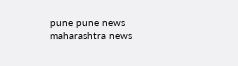pune pune news maharashtra news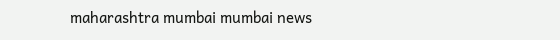maharashtra mumbai mumbai news